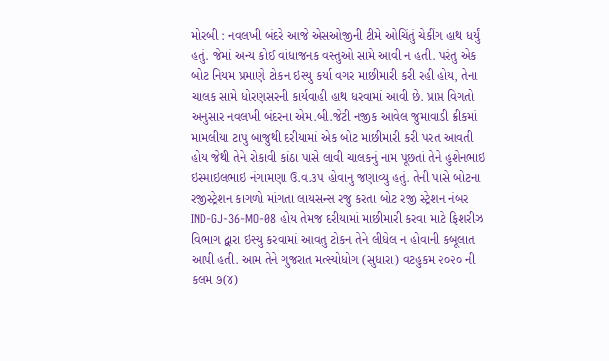મોરબી : નવલખી બંદરે આજે એસઓજીની ટીમે ઓચિંતું ચેકીંગ હાથ ધર્યું હતું. જેમાં અન્ય કોઈ વાંધાજનક વસ્તુઓ સામે આવી ન હતી. પરંતુ એક બોટ નિયમ પ્રમાણે ટોકન ઇસ્યુ કર્યા વગર માછીમારી કરી રહી હોય, તેના ચાલક સામે ધોરણસરની કાર્યવાહી હાથ ધરવામાં આવી છે. પ્રાપ્ત વિગતો અનુસાર નવલખી બંદરના એમ.બી.જેટી નજીક આવેલ જુમાવાડી ક્રીકમાં મામલીયા ટાપુ બાજુથી દરીયામાં એક બોટ માછીમારી કરી પરત આવતી હોય જેથી તેને રોકાવી કાંઠા પાસે લાવી ચાલકનું નામ પૂછતાં તેને હુશેનભાઇ ઇસ્માઇલભાઇ નંગામણા ઉ.વ.૩૫ હોવાનુ જણાવ્યુ હતું. તેની પાસે બોટના રજીસ્ટ્રેશન કાગળો માંગતા લાયસન્સ રજુ કરતા બોટ રજી સ્ટ્રેશન નંબર IND-GJ-36-MO-08 હોય તેમજ દરીયામાં માછીમારી કરવા માટે ફિશરીઝ વિભાગ દ્વારા ઇસ્યુ કરવામાં આવતુ ટોકન તેને લીધેલ ન હોવાની કબૂલાત આપી હતી. આમ તેને ગુજરાત મત્સ્યોધોગ (સુધારા) વટહુકમ ૨૦૨૦ ની કલમ ૭(૪)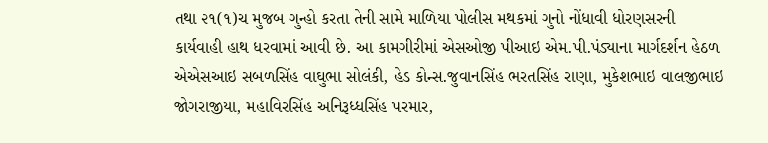તથા ૨૧(૧)ચ મુજબ ગુન્હો કરતા તેની સામે માળિયા પોલીસ મથકમાં ગુનો નોંધાવી ધોરણસરની કાર્યવાહી હાથ ધરવામાં આવી છે. આ કામગીરીમાં એસઓજી પીઆઇ એમ.પી.પંડ્યાના માર્ગદર્શન હેઠળ એએસઆઇ સબળસિંહ વાઘુભા સોલંકી, હેડ કોન્સ.જુવાનસિંહ ભરતસિંહ રાણા, મુકેશભાઇ વાલજીભાઇ જોગરાજીયા, મહાવિરસિંહ અનિરૂધ્ધસિંહ પરમાર,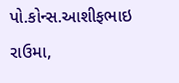પો.કોન્સ.આશીફભાઇ રાઉમા,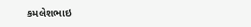કમલેશભાઇ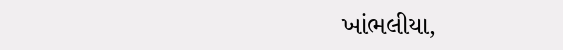ખાંભલીયા,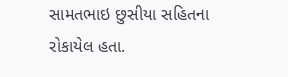સામતભાઇ છુસીયા સહિતના રોકાયેલ હતા.